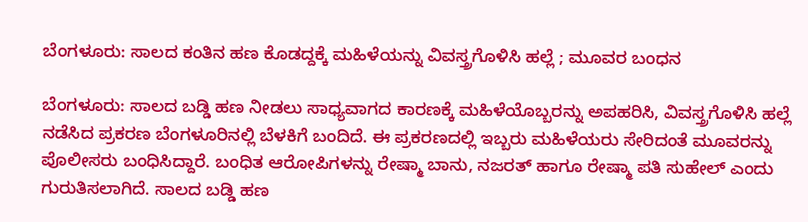ಬೆಂಗಳೂರು: ಸಾಲದ ಕಂತಿನ ಹಣ ಕೊಡದ್ದಕ್ಕೆ ಮಹಿಳೆಯನ್ನು ವಿವಸ್ತ್ರಗೊಳಿಸಿ ಹಲ್ಲೆ ; ಮೂವರ ಬಂಧನ

ಬೆಂಗಳೂರು: ಸಾಲದ ಬಡ್ಡಿ ಹಣ ನೀಡಲು ಸಾಧ್ಯವಾಗದ ಕಾರಣಕ್ಕೆ ಮಹಿಳೆಯೊಬ್ಬರನ್ನು ಅಪಹರಿಸಿ, ವಿವಸ್ತ್ರಗೊಳಿಸಿ ಹಲ್ಲೆ ನಡೆಸಿದ ಪ್ರಕರಣ ಬೆಂಗಳೂರಿನಲ್ಲಿ ಬೆಳಕಿಗೆ ಬಂದಿದೆ. ಈ ಪ್ರಕರಣದಲ್ಲಿ ಇಬ್ಬರು ಮಹಿಳೆಯರು ಸೇರಿದಂತೆ ಮೂವರನ್ನು ಪೊಲೀಸರು ಬಂಧಿಸಿದ್ದಾರೆ. ಬಂಧಿತ ಆರೋಪಿಗಳನ್ನು ರೇಷ್ಮಾ ಬಾನು, ನಜರತ್ ಹಾಗೂ ರೇಷ್ಮಾ ಪತಿ ಸುಹೇಲ್ ಎಂದು ಗುರುತಿಸಲಾಗಿದೆ. ಸಾಲದ ಬಡ್ಡಿ ಹಣ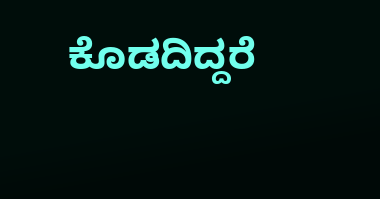ಕೊಡದಿದ್ದರೆ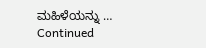ಮಹಿಳೆಯನ್ನು … Continued